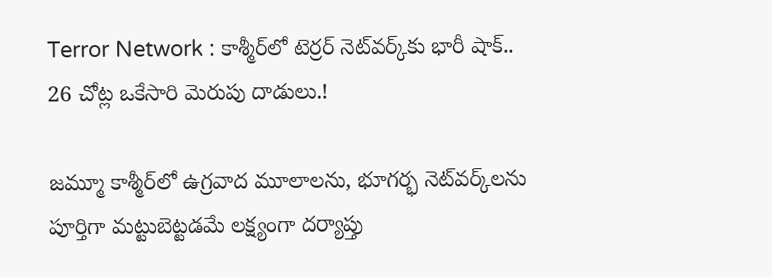Terror Network : కాశ్మీర్‌లో టెర్రర్ నెట్‌వర్క్‌కు భారీ షాక్.. 26 చోట్ల ఒకేసారి మెరుపు దాడులు.!

జమ్మూ కాశ్మీర్‌లో ఉగ్రవాద మూలాలను, భూగర్భ నెట్‌వర్క్‌లను పూర్తిగా మట్టుబెట్టడమే లక్ష్యంగా దర్యాప్తు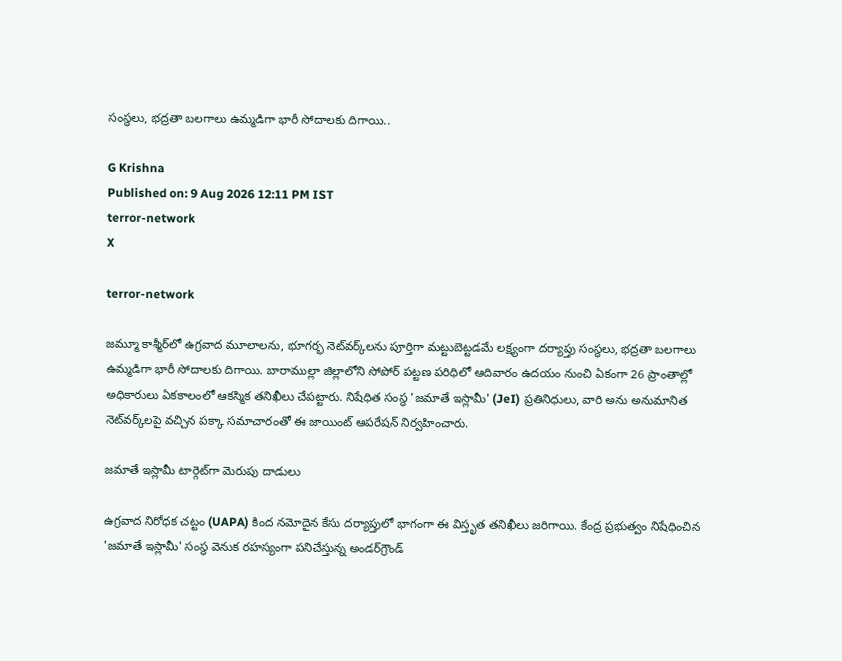సంస్థలు, భద్రతా బలగాలు ఉమ్మడిగా భారీ సోదాలకు దిగాయి..

G Krishna
Published on: 9 Aug 2026 12:11 PM IST
terror-network
X

terror-network

జమ్మూ కాశ్మీర్‌లో ఉగ్రవాద మూలాలను, భూగర్భ నెట్‌వర్క్‌లను పూర్తిగా మట్టుబెట్టడమే లక్ష్యంగా దర్యాప్తు సంస్థలు, భద్రతా బలగాలు ఉమ్మడిగా భారీ సోదాలకు దిగాయి. బారాముల్లా జిల్లాలోని సోపోర్ పట్టణ పరిధిలో ఆదివారం ఉదయం నుంచి ఏకంగా 26 ప్రాంతాల్లో అధికారులు ఏకకాలంలో ఆకస్మిక తనిఖీలు చేపట్టారు. నిషేధిత సంస్థ 'జమాతే ఇస్లామీ' (JeI) ప్రతినిధులు, వారి అను అనుమానిత నెట్‌వర్క్‌లపై వచ్చిన పక్కా సమాచారంతో ఈ జాయింట్ ఆపరేషన్ నిర్వహించారు.

జమాతే ఇస్లామీ టార్గెట్‌గా మెరుపు దాడులు

ఉగ్రవాద నిరోధక చట్టం (UAPA) కింద నమోదైన కేసు దర్యాప్తులో భాగంగా ఈ విస్తృత తనిఖీలు జరిగాయి. కేంద్ర ప్రభుత్వం నిషేధించిన 'జమాతే ఇస్లామీ' సంస్థ వెనుక రహస్యంగా పనిచేస్తున్న అండర్‌గ్రౌండ్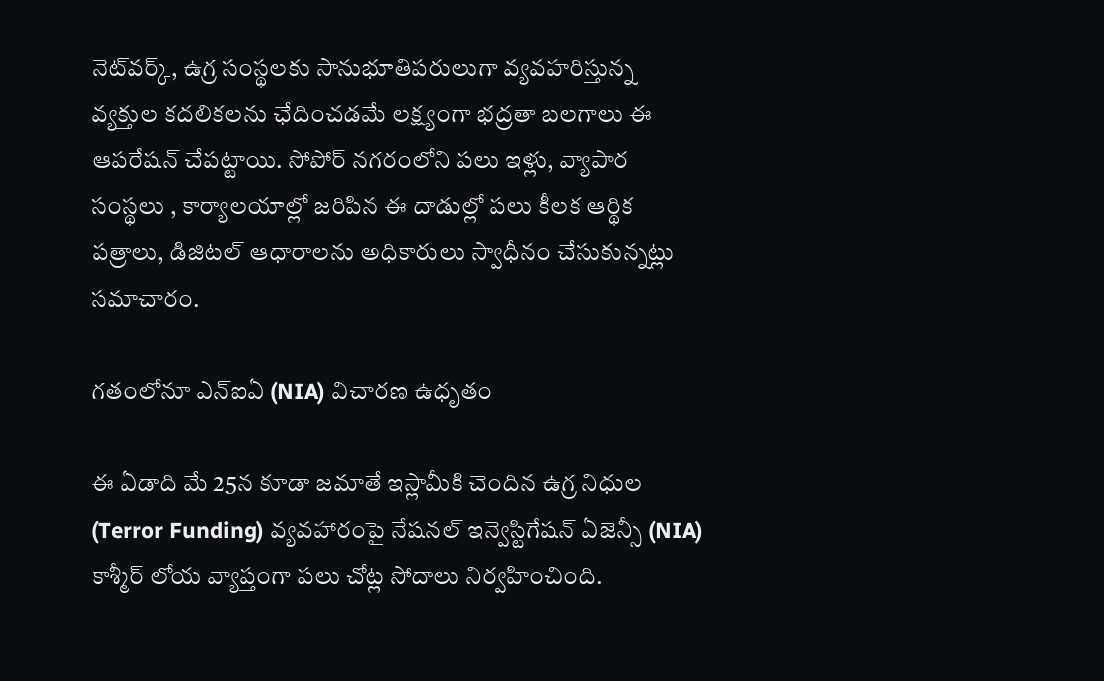నెట్‌వర్క్, ఉగ్ర సంస్థలకు సానుభూతిపరులుగా వ్యవహరిస్తున్న వ్యక్తుల కదలికలను ఛేదించడమే లక్ష్యంగా భద్రతా బలగాలు ఈ ఆపరేషన్ చేపట్టాయి. సోపోర్ నగరంలోని పలు ఇళ్లు, వ్యాపార సంస్థలు , కార్యాలయాల్లో జరిపిన ఈ దాడుల్లో పలు కీలక ఆర్థిక పత్రాలు, డిజిటల్ ఆధారాలను అధికారులు స్వాధీనం చేసుకున్నట్లు సమాచారం.

గతంలోనూ ఎన్ఐఏ (NIA) విచారణ ఉధృతం

ఈ ఏడాది మే 25న కూడా జమాతే ఇస్లామీకి చెందిన ఉగ్ర నిధుల (Terror Funding) వ్యవహారంపై నేషనల్ ఇన్వెస్టిగేషన్ ఏజెన్సీ (NIA) కాశ్మీర్ లోయ వ్యాప్తంగా పలు చోట్ల సోదాలు నిర్వహించింది.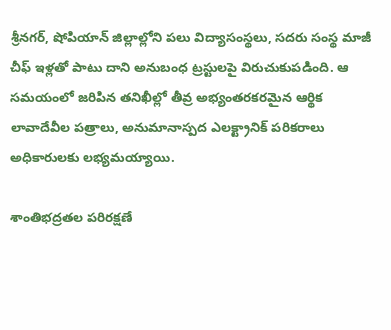శ్రీనగర్, షోపియాన్ జిల్లాల్లోని పలు విద్యాసంస్థలు, సదరు సంస్థ మాజీ చీఫ్‌ ఇళ్లతో పాటు దాని అనుబంధ ట్రస్టులపై విరుచుకుపడింది. ఆ సమయంలో జరిపిన తనిఖీల్లో తీవ్ర అభ్యంతరకరమైన ఆర్థిక లావాదేవీల పత్రాలు, అనుమానాస్పద ఎలక్ట్రానిక్ పరికరాలు అధికారులకు లభ్యమయ్యాయి.

శాంతిభద్రతల పరిరక్షణే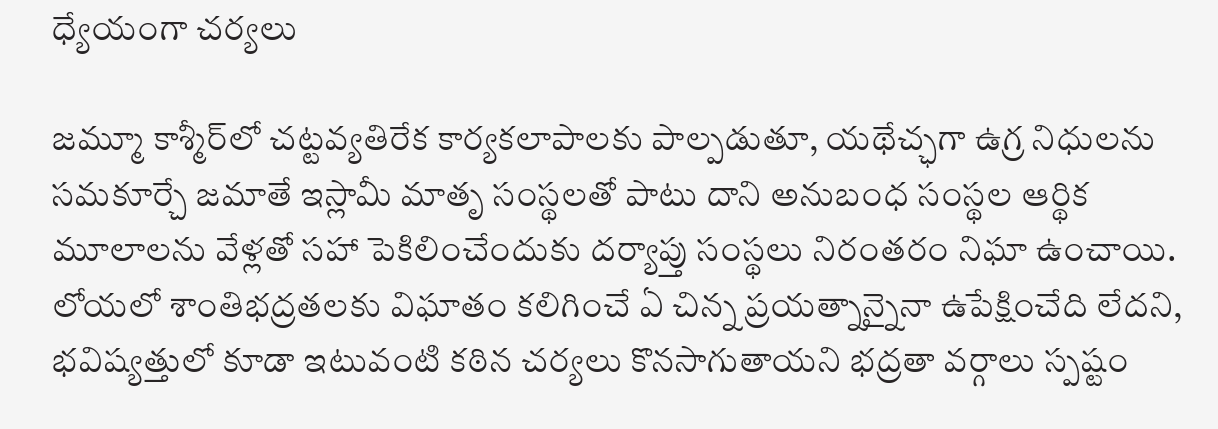ధ్యేయంగా చర్యలు

జమ్మూ కాశ్మీర్‌లో చట్టవ్యతిరేక కార్యకలాపాలకు పాల్పడుతూ, యథేచ్ఛగా ఉగ్ర నిధులను సమకూర్చే జమాతే ఇస్లామీ మాతృ సంస్థలతో పాటు దాని అనుబంధ సంస్థల ఆర్థిక మూలాలను వేళ్లతో సహా పెకిలించేందుకు దర్యాప్తు సంస్థలు నిరంతరం నిఘా ఉంచాయి. లోయలో శాంతిభద్రతలకు విఘాతం కలిగించే ఏ చిన్న ప్రయత్నాన్నైనా ఉపేక్షించేది లేదని, భవిష్యత్తులో కూడా ఇటువంటి కఠిన చర్యలు కొనసాగుతాయని భద్రతా వర్గాలు స్పష్టం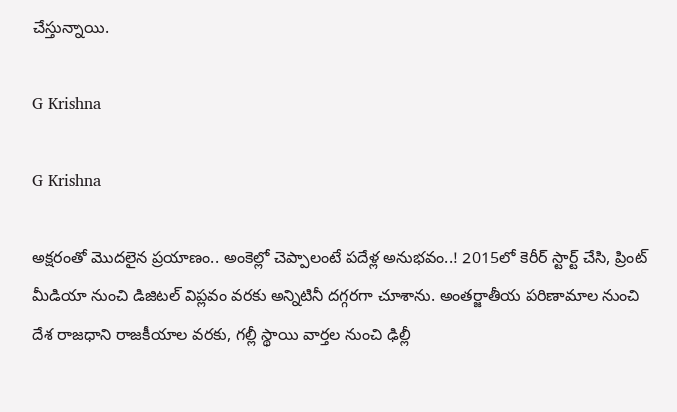చేస్తున్నాయి.

G Krishna

G Krishna

అక్షరంతో మొదలైన ప్రయాణం.. అంకెల్లో చెప్పాలంటే పదేళ్ల అనుభవం..! 2015లో కెరీర్ స్టార్ట్ చేసి, ప్రింట్ మీడియా నుంచి డిజిటల్ విప్లవం వరకు అన్నిటినీ దగ్గరగా చూశాను. అంతర్జాతీయ పరిణామాల నుంచి దేశ రాజధాని రాజకీయాల వరకు, గల్లీ స్థాయి వార్తల నుంచి ఢిల్లీ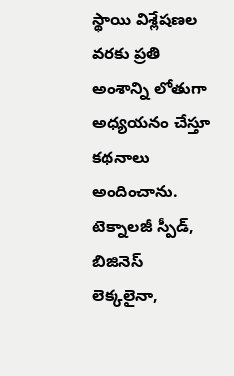స్థాయి విశ్లేషణల వరకు ప్రతి అంశాన్ని లోతుగా అధ్యయనం చేస్తూ కథనాలు అందించాను. టెక్నాలజీ స్పీడ్, బిజినెస్ లెక్కలైనా,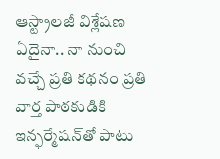ఆస్ట్రాలజీ విశ్లేషణ ఏదైనా.. నా నుంచి వచ్చే ప్రతి కథనం ప్రతి వార్త పాఠకుడికి ఇన్ఫర్మేషన్‌తో పాటు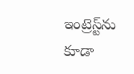ఇంట్రెస్ట్‌ను కూడా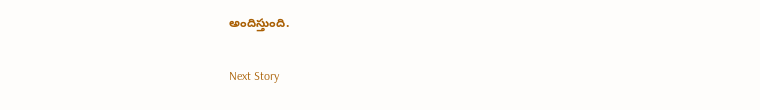అందిస్తుంది.

Next Story